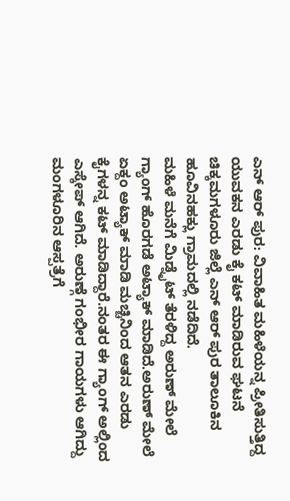ಎನ್ ಆರ್ ಪುರ: ವಿವಾಹಿತ ಮಹಿಳೆಯನ್ನ ಪ್ರೀತಿಸುತ್ತಿದ್ದ ಯುವಕನ ಎರಡು ಕೈ ಕಟ್ ಮಾಡಿರುವ ಘಟನೆ ಚಿಕ್ಕಮಗಳೂರು ಜಿಲ್ಲೆ ಎನ್ ಆರ್ ಪುರ ತಾಲೂಕಿನ ಹೂವಿನಹಕ್ಲು ಗ್ರಾಮದಲ್ಲಿ ನಡೆದಿದೆ.
ಮಹಿಳೆ ಮನೆಗೆ ಮಿಡ್ನೈಟ್ ತೆರಳಿದ್ದ ಅರುಣ್ ಮೇಲೆ ಗ್ಯಾಂಗ್ ಹೊರಗಡೆ ಅಟ್ಯಾಕ್ ಮಾಡಿದೆ.ಅರುಣ್ ಮೇಲೆ ಏಕ್ದಂ ಅಟ್ಯಾಕ್ ಮಾಡಿ ಮಚ್ಚಿನಿಂದ ಆತನ ಎರಡು ಕೈಗಳನ್ನ ಕಟ್ ಮಾಡಿದ್ದಾರೆ.ನಂತರ ಈ ಗ್ಯಾಂಗ್ ಅಲ್ಲಿಂದ ಎಸ್ಕೇಪ್ ಆಗಿದೆ. ಅರುಣ್ಗೆ ಗಂಭೀರ ಗಾಯಗಳು ಆಗಿದ್ದು ಮಂಗಳೂರಿನ ಆಸ್ಪತ್ರೆಗೆ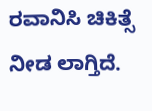ರವಾನಿಸಿ ಚಿಕಿತ್ಸೆ ನೀಡ ಲಾಗ್ತಿದೆ.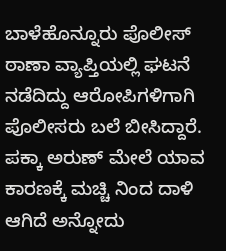ಬಾಳೆಹೊನ್ನೂರು ಪೊಲೀಸ್ ಠಾಣಾ ವ್ಯಾಪ್ತಿಯಲ್ಲಿ ಘಟನೆ ನಡೆದಿದ್ದು ಆರೋಪಿಗಳಿಗಾಗಿ ಪೊಲೀಸರು ಬಲೆ ಬೀಸಿದ್ದಾರೆ. ಪಕ್ಕಾ ಅರುಣ್ ಮೇಲೆ ಯಾವ ಕಾರಣಕ್ಕೆ ಮಚ್ಚಿ ನಿಂದ ದಾಳಿ ಆಗಿದೆ ಅನ್ನೋದು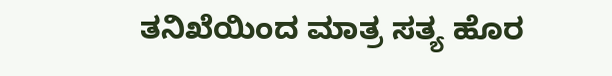ತನಿಖೆಯಿಂದ ಮಾತ್ರ ಸತ್ಯ ಹೊರ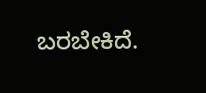ಬರಬೇಕಿದೆ.